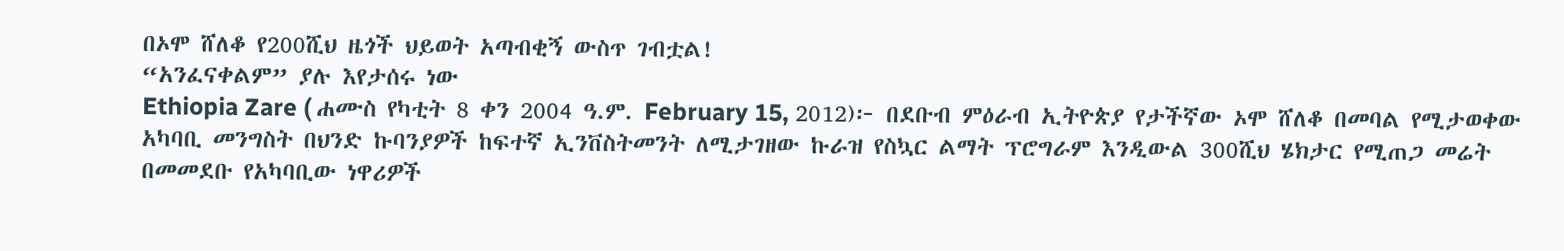በኦሞ ሸለቆ የ200ሺህ ዜጎች ህይወት አጣብቂኝ ውስጥ ገብቷል!
“አንፈናቀልም” ያሉ እየታሰሩ ነው
Ethiopia Zare ( ሐሙስ የካቲት 8 ቀን 2004 ዓ.ም. February 15, 2012)፦ በደቡብ ምዕራብ ኢትዮጵያ የታችኛው ኦሞ ሸለቆ በመባል የሚታወቀው አካባቢ መንግስት በህንድ ኩባንያዎች ከፍተኛ ኢንቨስትመንት ለሚታገዘው ኩራዝ የስኳር ልማት ፕሮግራም እንዲውል 300ሺህ ሄክታር የሚጠጋ መሬት በመመደቡ የአካባቢው ነዋሪዎች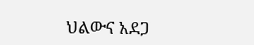ህልውና አደጋ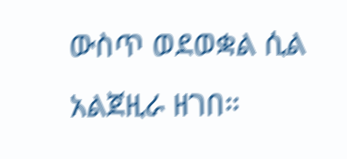ውስጥ ወደወቋል ሲል አልጀዚራ ዘገበ።